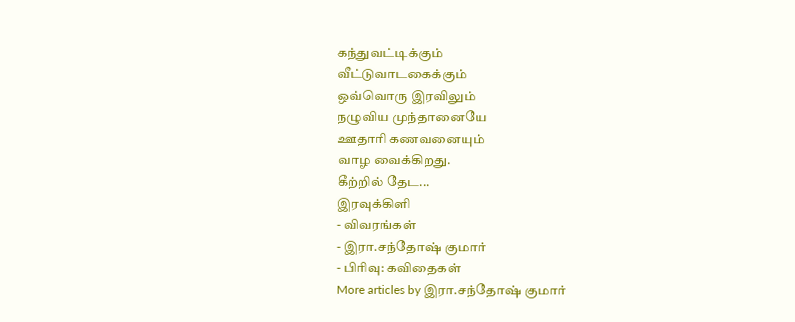கந்துவட்டிக்கும்
வீட்டுவாடகைக்கும்
ஒவ்வொரு இரவிலும்
நழுவிய முந்தானையே
ஊதாரி கணவனையும்
வாழ வைக்கிறது.
கீற்றில் தேட...
இரவுக்கிளி
- விவரங்கள்
- இரா.சந்தோஷ் குமார்
- பிரிவு: கவிதைகள்
More articles by இரா.சந்தோஷ் குமார்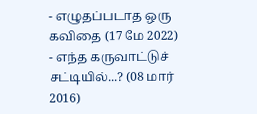- எழுதப்படாத ஒரு கவிதை (17 மே 2022)
- எந்த கருவாட்டுச் சட்டியில்...? (08 மார் 2016)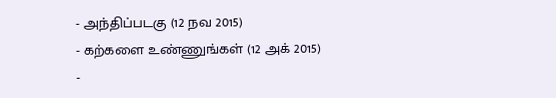- அந்திப்படகு (12 நவ 2015)
- கற்களை உண்ணுங்கள் (12 அக் 2015)
-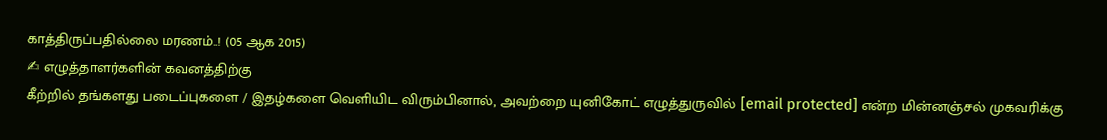காத்திருப்பதில்லை மரணம்..! (05 ஆக 2015)
✍ எழுத்தாளர்களின் கவனத்திற்கு
கீற்றில் தங்களது படைப்புகளை / இதழ்களை வெளியிட விரும்பினால், அவற்றை யுனிகோட் எழுத்துருவில் [email protected] என்ற மின்னஞ்சல் முகவரிக்கு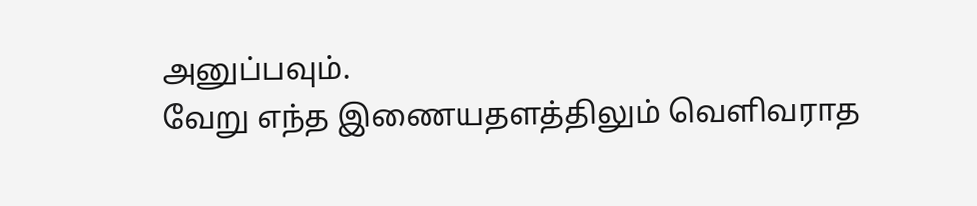அனுப்பவும்.
வேறு எந்த இணையதளத்திலும் வெளிவராத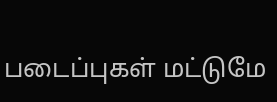படைப்புகள் மட்டுமே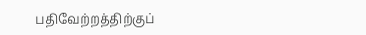பதிவேற்றத்திற்குப்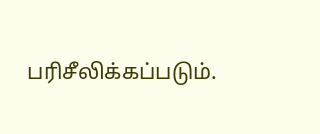பரிசீலிக்கப்படும்.